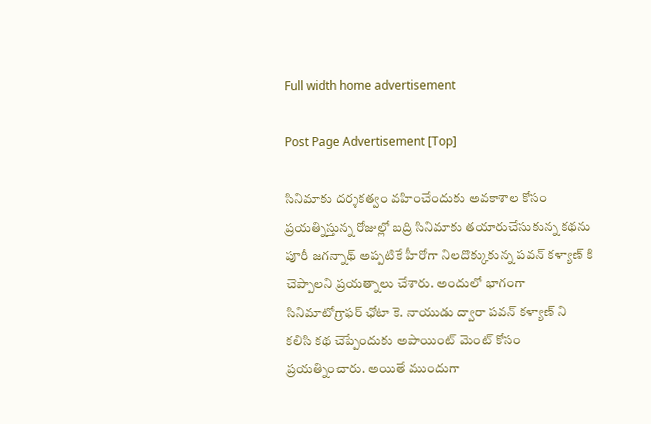Full width home advertisement

Post Page Advertisement [Top]

సినిమాకు దర్శకత్వం వహించేందుకు అవకాశాల కోసం ప్రయత్నిస్తున్న రోజుల్లో బద్రి సినిమాకు తయారుచేసుకున్న కథను పూరీ జగన్నాథ్ అప్పటికే హీరోగా నిలదొక్కుకున్న పవన్ కళ్యాణ్ కి చెప్పాలని ప్రయత్నాలు చేశారు. అందులో భాగంగా సినిమాటోగ్రాఫర్ ఛోటా కె. నాయుడు ద్వారా పవన్ కళ్యాణ్ ని కలిసి కథ చెప్పేందుకు అపాయింట్ మెంట్ కోసం ప్రయత్నించారు. అయితే ముందుగా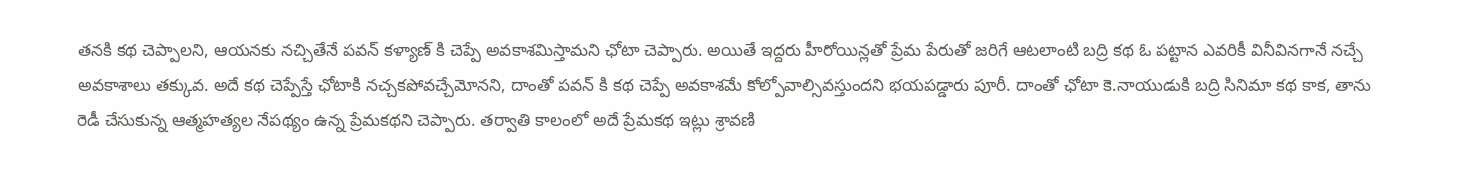తనకి కథ చెప్పాలని, ఆయనకు నచ్చితేనే పవన్ కళ్యాణ్ కి చెప్పే అవకాశమిస్తామని ఛోటా చెప్పారు. అయితే ఇద్దరు హీరోయిన్లతో ప్రేమ పేరుతో జరిగే ఆటలాంటి బద్రి కథ ఓ పట్టాన ఎవరికీ వినీవినగానే నచ్చే అవకాశాలు తక్కువ. అదే కథ చెప్పేస్తే ఛోటాకి నచ్చకపోవచ్చేమోనని, దాంతో పవన్ కి కథ చెప్పే అవకాశమే కోల్పోవాల్సివస్తుందని భయపడ్డారు పూరీ. దాంతో ఛోటా కె.నాయుడుకి బద్రి సినిమా కథ కాక, తాను రెడీ చేసుకున్న ఆత్మహత్యల నేపథ్యం ఉన్న ప్రేమకథని చెప్పారు. తర్వాతి కాలంలో అదే ప్రేమకథ ఇట్లు శ్రావణి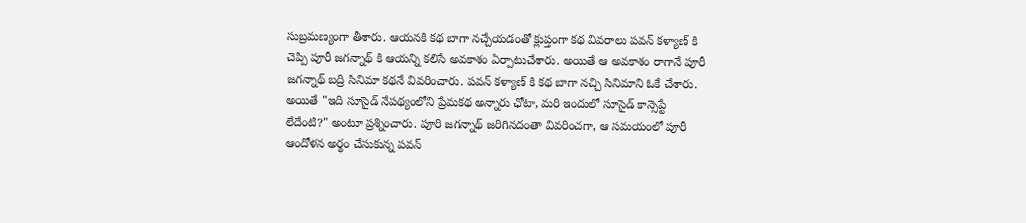సుబ్రమణ్యంగా తీశారు. ఆయనకి కథ బాగా నచ్చేయడంతో క్లుప్తంగా కథ వివరాలు పవన్ కళ్యాణ్ కి చెప్పి పూరీ జగన్నాథ్ కి ఆయన్ని కలిసే అవకాశం ఏర్పాటుచేశారు. అయితే ఆ అవకాశం రాగానే పూరీ జగన్నాథ్ బద్రి సినిమా కథనే వివరించారు. పవన్ కళ్యాణ్ కి కథ బాగా నచ్చి సినిమాని ఓకే చేశారు. అయితే "ఇది సూసైడ్ నేపథ్యంలోని ప్రేమకథ అన్నారు ఛోటా, మరి ఇందులో సూసైడ్ కాన్సెప్టే లేదేంటి?" అంటూ ప్రశ్నించారు. పూరి జగన్నాథ్ జరిగినదంతా వివరించగా, ఆ సమయంలో పూరీ ఆందోళన అర్థం చేసుకున్న పవన్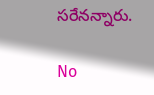సరేనన్నారు.

No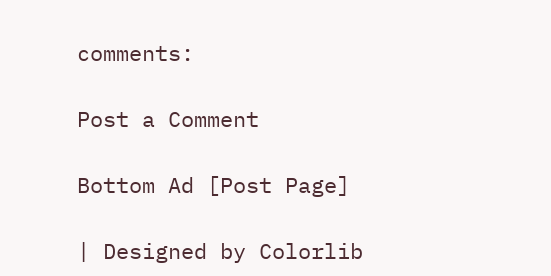comments:

Post a Comment

Bottom Ad [Post Page]

| Designed by Colorlib